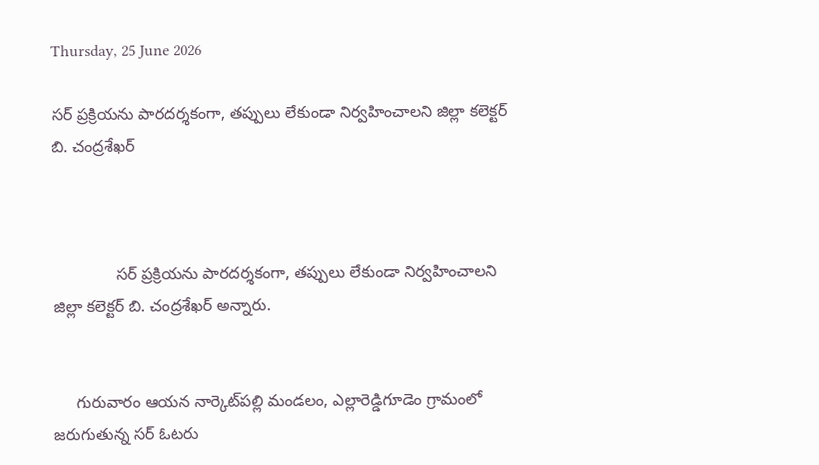Thursday, 25 June 2026

సర్ ప్రక్రియను పారదర్శకంగా, తప్పులు లేకుండా నిర్వహించాలని జిల్లా కలెక్టర్ బి. చంద్రశేఖర్



              సర్ ప్రక్రియను పారదర్శకంగా, తప్పులు లేకుండా నిర్వహించాలని జిల్లా కలెక్టర్ బి. చంద్రశేఖర్ అన్నారు.


     గురువారం ఆయన నార్కెట్‌పల్లి మండలం, ఎల్లారెడ్డిగూడెం గ్రామంలో జరుగుతున్న సర్ ఓటరు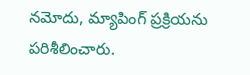నమోదు, మ్యాపింగ్ ప్రక్రియను పరిశీలించారు.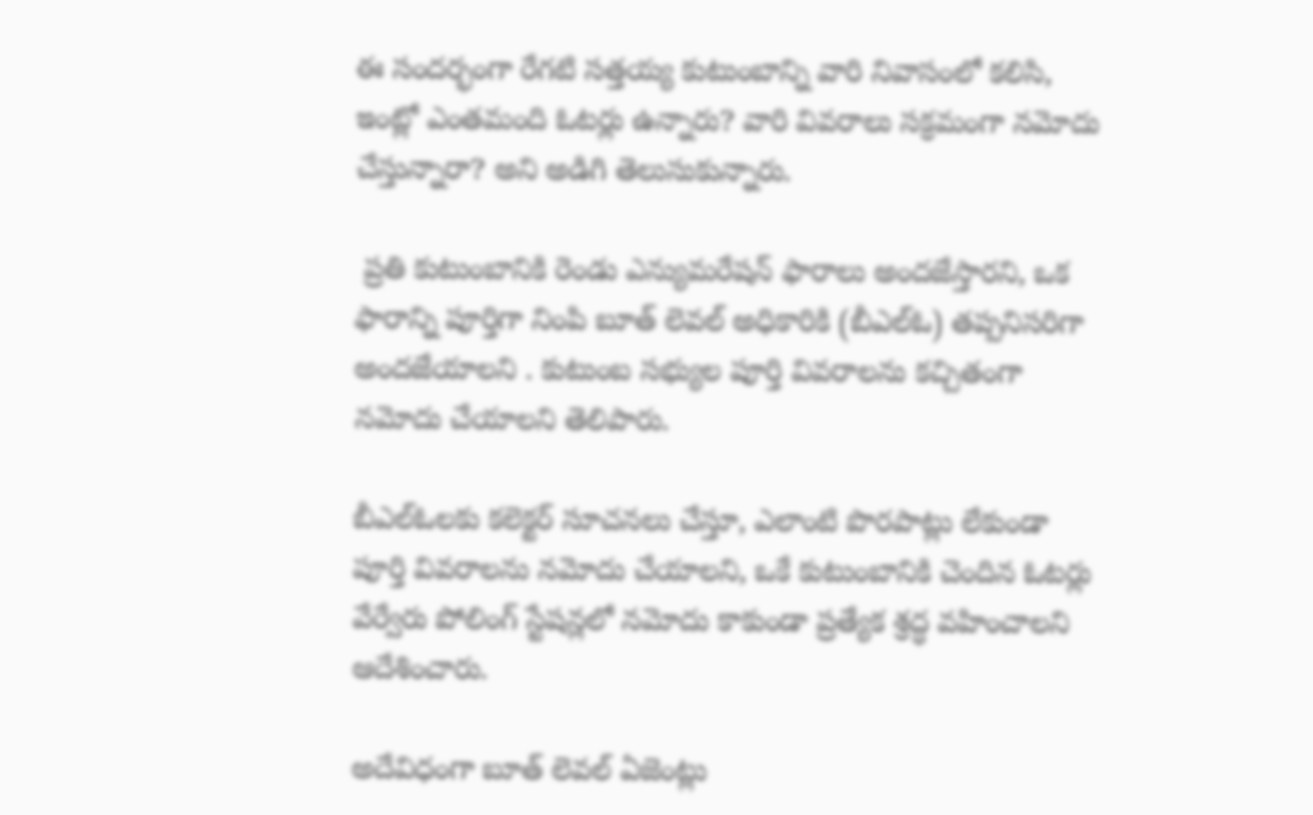ఈ సందర్భంగా రేగటి సత్తయ్య కుటుంబాన్ని వారి నివాసంలో కలిసి, ఇంట్లో ఎంతమంది ఓటర్లు ఉన్నారు? వారి వివరాలు సక్రమంగా నమోదు చేస్తున్నారా? అని అడిగి తెలుసుకున్నారు.

 ప్రతి కుటుంబానికి రెండు ఎన్యుమరేషన్ ఫారాలు అందజేస్తారని, ఒక ఫారాన్ని పూర్తిగా నింపి బూత్ లెవల్ అధికారికి (బీఎల్‌ఓ) తప్పనిసరిగా అందజేయాలని . కుటుంబ సభ్యుల పూర్తి వివరాలను కచ్చితంగా నమోదు చేయాలని తెలిపారు.

బీఎల్‌ఓలకు కలెక్టర్ సూచనలు చేస్తూ, ఎలాంటి పొరపాట్లు లేకుండా పూర్తి వివరాలను నమోదు చేయాలని, ఒకే కుటుంబానికి చెందిన ఓటర్లు వేర్వేరు పోలింగ్ స్టేషన్లలో నమోదు కాకుండా ప్రత్యేక శ్రద్ధ వహించాలని ఆదేశించారు.

అదేవిధంగా బూత్ లెవల్ ఏజెంట్లు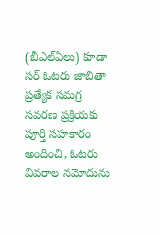(బీఎల్‌ఏలు) కూడా సర్ ఓటరు జాబితా ప్రత్యేక సమగ్ర సవరణ ప్రక్రియకు పూర్తి సహకారం అందించి, ఓటరు వివరాల నమోదును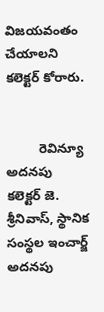విజయవంతం చేయాలని కలెక్టర్ కోరారు.


         రెవిన్యూ అదనపు కలెక్టర్ జె. శ్రీనివాస్, స్థానిక సంస్థల ఇంచార్జ్ అదనపు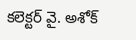కలెక్టర్ వై. అశోక్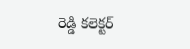రెడ్డి కలెక్టర్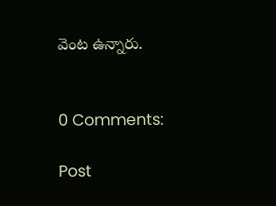వెంట ఉన్నారు.


0 Comments:

Post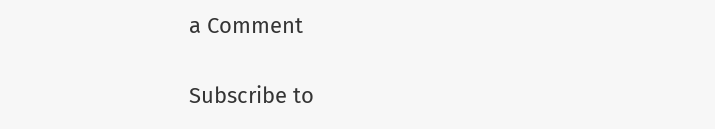a Comment

Subscribe to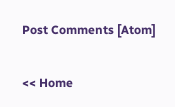Post Comments [Atom]

<< Home